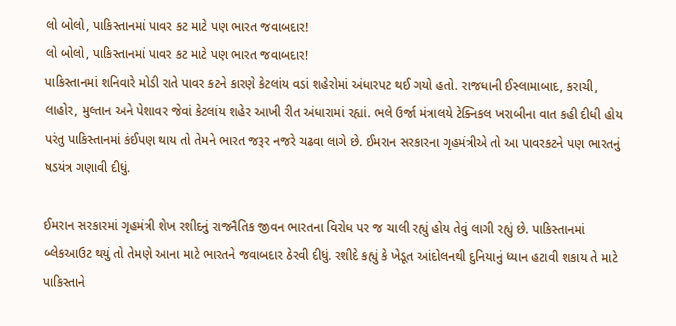લો બોલો, પાકિસ્તાનમાં પાવર કટ માટે પણ ભારત જવાબદાર!
લો બોલો, પાકિસ્તાનમાં પાવર કટ માટે પણ ભારત જવાબદાર!
પાકિસ્તાનમાં શનિવારે મોડી રાતે પાવર કટને કારણે કેટલાંય વડાં શહેરોમાં અંધારપટ થઈ ગયો હતો. રાજધાની ઈસ્લામાબાદ, કરાચી, લાહોર, મુલ્તાન અને પેશાવર જેવાં કેટલાંય શહેર આખી રીત અંધારામાં રહ્યાં. ભલે ઉર્જા મંત્રાલયે ટેક્નિકલ ખરાબીના વાત કહી દીધી હોય પરંતુ પાકિસ્તાનમાં કંઈપણ થાય તો તેમને ભારત જરૂર નજરે ચઢવા લાગે છે. ઈમરાન સરકારના ગૃહમંત્રીએ તો આ પાવરકટને પણ ભારતનું ષડયંત્ર ગણાવી દીધું.

ઈમરાન સરકારમાં ગૃહમંત્રી શેખ રશીદનું રાજનૈતિક જીવન ભારતના વિરોધ પર જ ચાલી રહ્યું હોય તેવું લાગી રહ્યું છે. પાકિસ્તાનમાં બ્લેકઆઉટ થયું તો તેમણે આના માટે ભારતને જવાબદાર ઠેરવી દીધું. રશીદે કહ્યું કે ખેડૂત આંદોલનથી દુનિયાનું ધ્યાન હટાવી શકાય તે માટે પાકિસ્તાને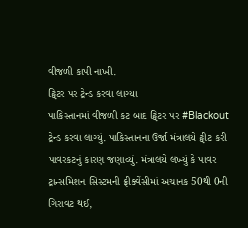વીજળી કાપી નાખી.
ટ્વિટર પર ટ્રેન્ડ કરવા લાગ્યા
પાકિસ્તાનમાં વીજળી કટ બાદ ટ્વિટર પર #Blackout ટ્રેન્ડ કરવા લાગ્યું. પાકિસ્તાનના ઉર્જા મંત્રાલયે ટ્વીટ કરી પાવરકટનું કારણ જણાવ્યું. મંત્રાલયે લખ્યું કે પાવર ટ્રાન્સમિશન સિસ્ટમની ફ્રીક્વેંસીમાં અચાનક 50થી 0ની ગિરાવટ થઈ,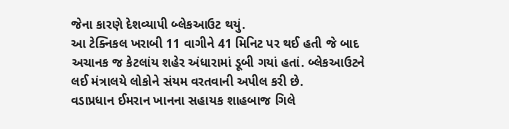જેના કારણે દેશવ્યાપી બ્લેકઆઉટ થયું.
આ ટેક્નિકલ ખરાબી 11 વાગીને 41 મિનિટ પર થઈ હતી જે બાદ અચાનક જ કેટલાંય શહેર અંધારામાં ડૂબી ગયાં હતાં. બ્લેકઆઉટને લઈ મંત્રાલયે લોકોને સંયમ વરતવાની અપીલ કરી છે.
વડાપ્રધાન ઈમરાન ખાનના સહાયક શાહબાજ ગિલે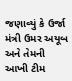જણાવ્યું કે ઉર્જા મંત્રી ઉમર અયૂબ અને તેમની આખી ટીમ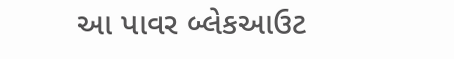આ પાવર બ્લેકઆઉટ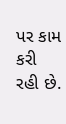પર કામ કરી રહી છે.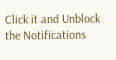Click it and Unblock the Notifications